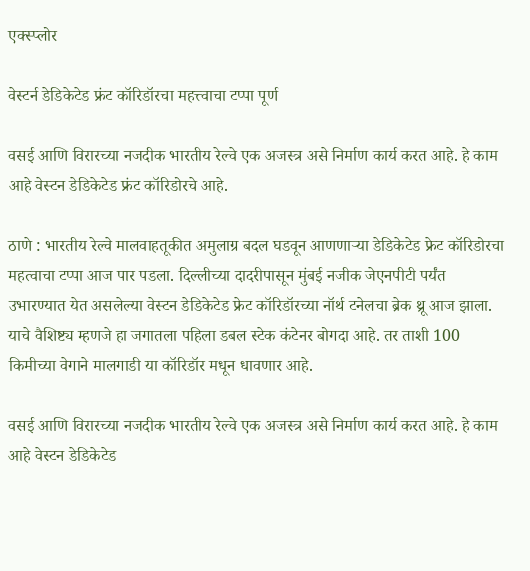एक्स्प्लोर

वेस्टर्न डेडिकेटेड फ्रंट कॉरिडॉरचा महत्त्वाचा टप्पा पूर्ण

वसई आणि विरारच्या नजदीक भारतीय रेल्वे एक अजस्त्र असे निर्माण कार्य करत आहे. हे काम आहे वेस्टन डेडिकेटेड फ्रंट कॉरिडोरचे आहे.

ठाणे : भारतीय रेल्वे मालवाहतूकीत अमुलाग्र बदल घडवून आणणाऱ्या डेडिकेटेड फ्रेट कॉरिडोरचा महत्वाचा टप्पा आज पार पडला. दिल्लीच्या दादरीपासून मुंबई नजीक जेएनपीटी पर्यंत उभारण्यात येत असलेल्या वेस्टन डेडिकेटेड फ्रेट कॉरिडॉरच्या नॉर्थ टनेलचा ब्रेक थ्रू आज झाला. याचे वैशिष्ट्य म्हणजे हा जगातला पहिला डबल स्टेक कंटेनर बोगदा आहे. तर ताशी 100 किमीच्या वेगाने मालगाडी या कॉरिडॉर मधून धावणार आहे.

वसई आणि विरारच्या नजदीक भारतीय रेल्वे एक अजस्त्र असे निर्माण कार्य करत आहे. हे काम आहे वेस्टन डेडिकेटेड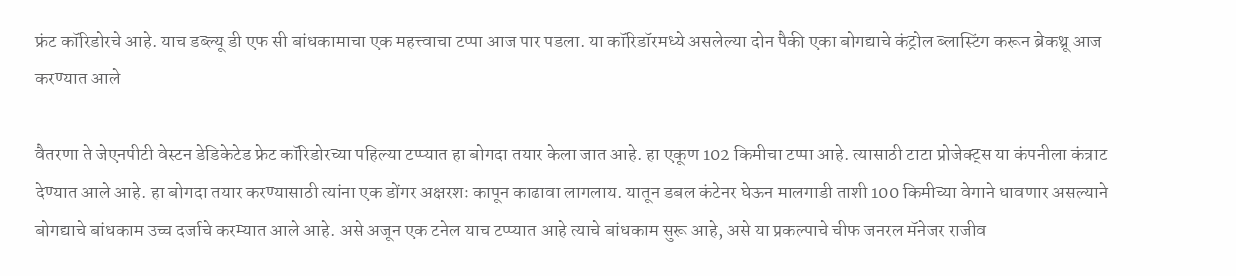फ्रंट कॉरिडोरचे आहे. याच डब्ल्यू डी एफ सी बांधकामाचा एक महत्त्वाचा टप्पा आज पार पडला. या कॉरिडॉरमध्ये असलेल्या दोन पैकी एका बोगद्याचे कंट्रोल ब्लास्टिंग करून ब्रेकथ्रू आज करण्यात आले

वैतरणा ते जेएनपीटी वेस्टन डेडिकेटेड फ्रेट कॉरिडोरच्या पहिल्या टप्प्यात हा बोगदा तयार केला जात आहे. हा एकूण 102 किमीचा टप्पा आहे. त्यासाठी टाटा प्रोजेक्ट्स या कंपनीला कंत्राट देण्यात आले आहे. हा बोगदा तयार करण्यासाठी त्यांना एक डोंगर अक्षरशः कापून काढावा लागलाय. यातून डबल कंटेनर घेऊन मालगाडी ताशी 100 किमीच्या वेगाने धावणार असल्याने बोगद्याचे बांधकाम उच्च दर्जाचे करम्यात आले आहे. असे अजून एक टनेल याच टप्प्यात आहे त्याचे बांधकाम सुरू आहे, असे या प्रकल्पाचे चीफ जनरल मॅनेजर राजीव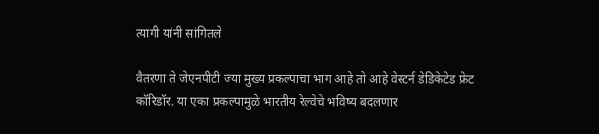त्यागी यांनी सांगितले

वैतरणा ते जेएनपीटी ज्या मुख्य प्रकल्पाचा भाग आहे तो आहे वेस्टर्न डेडिकेटेड फ्रेट कॉरिडॉर. या एका प्रकल्पामुळे भारतीय रेल्वेचे भविष्य बदलणार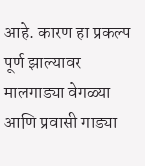आहे. कारण हा प्रकल्प पूर्ण झाल्यावर मालगाड्या वेगळ्या आणि प्रवासी गाड्या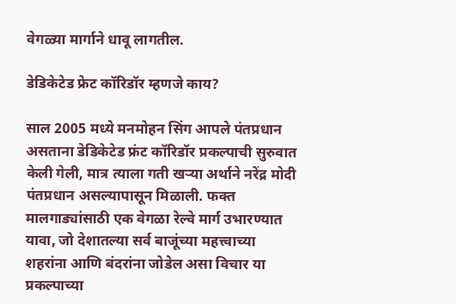वेगळ्या मार्गाने धावू लागतील.

डेडिकेटेड फ्रेट कॉरिडॉर म्हणजे काय?

साल 2005 मध्ये मनमोहन सिंग आपले पंतप्रधान असताना डेडिकेटेड फ्रंट कॉरिडॉर प्रकल्पाची सुरुवात केली गेली, मात्र त्याला गती खऱ्या अर्थाने नरेंद्र मोदी पंतप्रधान असल्यापासून मिळाली. फक्त मालगाड्यांसाठी एक वेगळा रेल्वे मार्ग उभारण्यात यावा, जो देशातल्या सर्व बाजूंच्या महत्त्वाच्या शहरांना आणि बंदरांना जोडेल असा विचार या प्रकल्पाच्या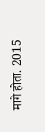मागे होता. 2015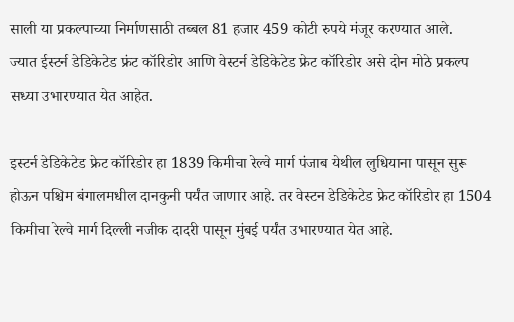साली या प्रकल्पाच्या निर्माणसाठी तब्बल 81 हजार 459 कोटी रुपये मंजूर करण्यात आले.
ज्यात ईस्टर्न डेडिकेटेड फ्रंट कॉरिडोर आणि वेस्टर्न डेडिकेटेड फ्रेट कॉरिडोर असे दोन मोठे प्रकल्प सध्या उभारण्यात येत आहेत.

इस्टर्न डेडिकेटेड फ्रेट कॉरिडोर हा 1839 किमीचा रेल्वे मार्ग पंजाब येथील लुधियाना पासून सुरू होऊन पश्चिम बंगालमधील दानकुनी पर्यंत जाणार आहे. तर वेस्टन डेडिकेटेड फ्रेट कॉरिडोर हा 1504 किमीचा रेल्वे मार्ग दिल्ली नजीक दादरी पासून मुंबई पर्यंत उभारण्यात येत आहे.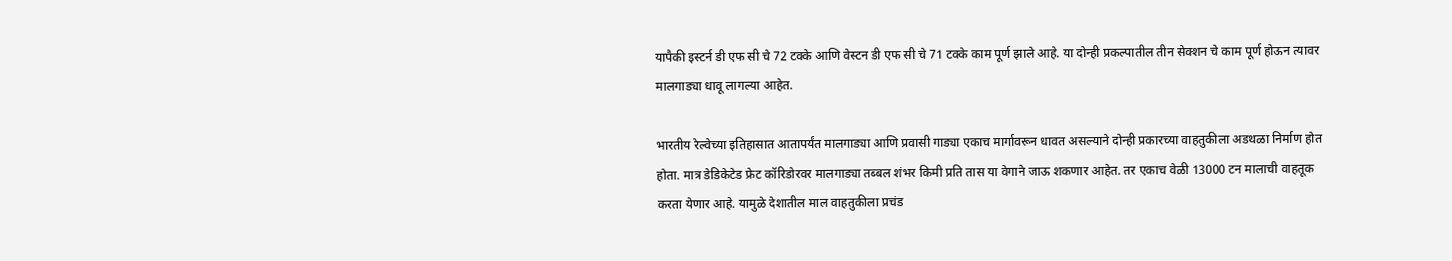यापैकी इस्टर्न डी एफ सी चे 72 टक्के आणि वेस्टन डी एफ सी चे 71 टक्के काम पूर्ण झाले आहे. या दोन्ही प्रकल्पातील तीन सेक्शन चे काम पूर्ण होऊन त्यावर मालगाड्या धावू लागल्या आहेत.

भारतीय रेल्वेच्या इतिहासात आतापर्यंत मालगाड्या आणि प्रवासी गाड्या एकाच मार्गावरून धावत असल्याने दोन्ही प्रकारच्या वाहतुकीला अडथळा निर्माण होत होता. मात्र डेडिकेटेड फ्रेट कॉरिडोरवर मालगाड्या तब्बल शंभर किमी प्रति तास या वेगाने जाऊ शकणार आहेत. तर एकाच वेळी 13000 टन मालाची वाहतूक करता येणार आहे. यामुळे देशातील माल वाहतुकीला प्रचंड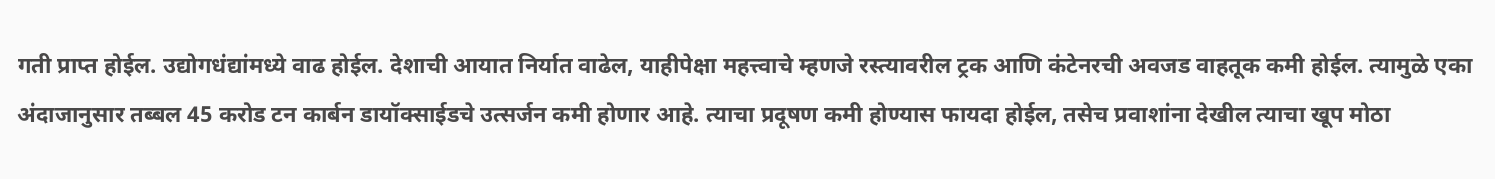गती प्राप्त होईल. उद्योगधंद्यांमध्ये वाढ होईल. देशाची आयात निर्यात वाढेल, याहीपेक्षा महत्त्वाचे म्हणजे रस्त्यावरील ट्रक आणि कंटेनरची अवजड वाहतूक कमी होईल. त्यामुळे एका अंदाजानुसार तब्बल 45 करोड टन कार्बन डायॉक्साईडचे उत्सर्जन कमी होणार आहे. त्याचा प्रदूषण कमी होण्यास फायदा होईल, तसेच प्रवाशांना देखील त्याचा खूप मोठा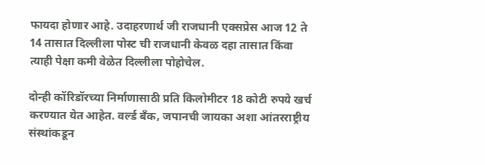फायदा होणार आहे. उदाहरणार्थ जी राजधानी एक्सप्रेस आज 12 ते 14 तासात दिल्लीला पोस्ट ची राजधानी केवळ दहा तासात किंवा त्याही पेक्षा कमी वेळेत दिल्लीला पोहोचेल.

दोन्ही कॉरिडॉरच्या निर्माणासाठी प्रति किलोमीटर 18 कोटी रुपये खर्च करण्यात येत आहेत. वर्ल्ड बँक, जपानची जायका अशा आंतरराष्ट्रीय संस्थांकडून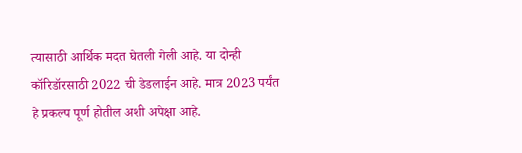त्यासाठी आर्थिक मदत घेतली गेली आहे. या दोन्ही कॉरिडॉरसाठी 2022 ची डेडलाईन आहे. मात्र 2023 पर्यंत हे प्रकल्प पूर्ण होतील अशी अपेक्षा आहे.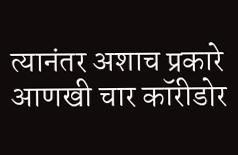त्यानंतर अशाच प्रकारे आणखी चार कॉरीडोर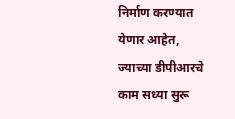निर्माण करण्यात येणार आहेत, ज्याच्या डीपीआरचे काम सध्या सुरू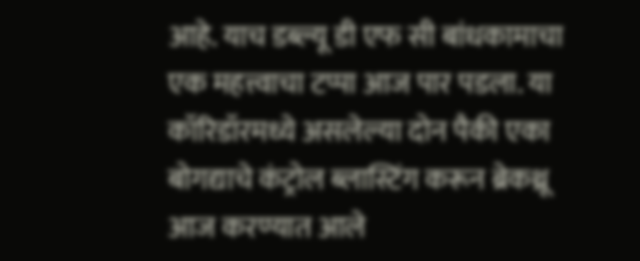आहे. याच डब्ल्यू डी एफ सी बांधकामाचा एक महत्त्वाचा टप्पा आज पार पडला. या कॉरिडॉरमध्ये असलेल्या दोन पैकी एका बोगद्याचे कंट्रोल ब्लास्टिंग करून ब्रेकथ्रू आज करण्यात आले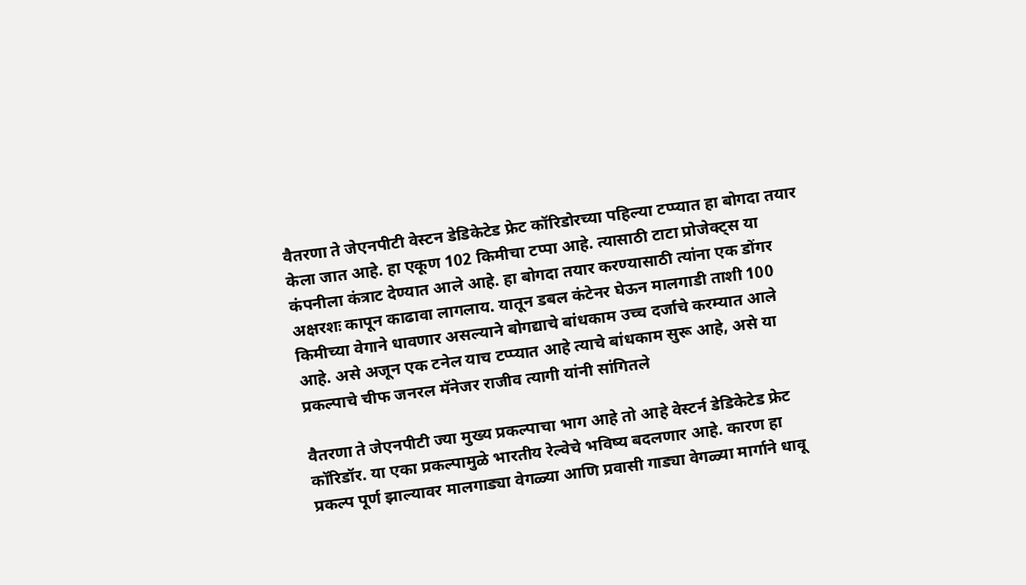वैतरणा ते जेएनपीटी वेस्टन डेडिकेटेड फ्रेट कॉरिडोरच्या पहिल्या टप्प्यात हा बोगदा तयार केला जात आहे. हा एकूण 102 किमीचा टप्पा आहे. त्यासाठी टाटा प्रोजेक्ट्स या कंपनीला कंत्राट देण्यात आले आहे. हा बोगदा तयार करण्यासाठी त्यांना एक डोंगर अक्षरशः कापून काढावा लागलाय. यातून डबल कंटेनर घेऊन मालगाडी ताशी 100 किमीच्या वेगाने धावणार असल्याने बोगद्याचे बांधकाम उच्च दर्जाचे करम्यात आले आहे. असे अजून एक टनेल याच टप्प्यात आहे त्याचे बांधकाम सुरू आहे, असे या प्रकल्पाचे चीफ जनरल मॅनेजर राजीव त्यागी यांनी सांगितले

वैतरणा ते जेएनपीटी ज्या मुख्य प्रकल्पाचा भाग आहे तो आहे वेस्टर्न डेडिकेटेड फ्रेट कॉरिडॉर. या एका प्रकल्पामुळे भारतीय रेल्वेचे भविष्य बदलणार आहे. कारण हा प्रकल्प पूर्ण झाल्यावर मालगाड्या वेगळ्या आणि प्रवासी गाड्या वेगळ्या मार्गाने धावू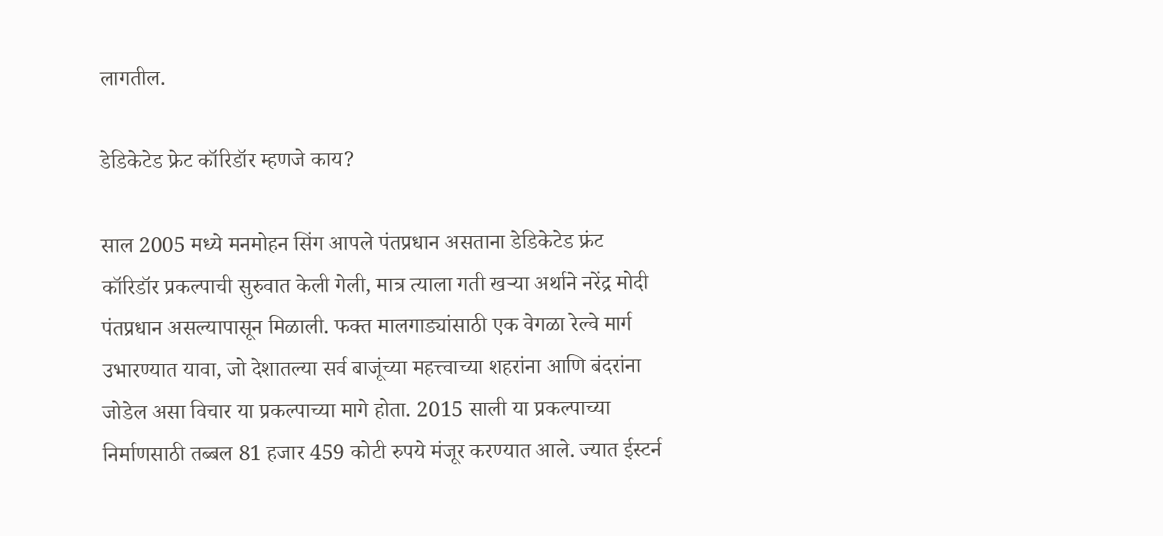लागतील.

डेडिकेटेड फ्रेट कॉरिडॉर म्हणजे काय?

साल 2005 मध्ये मनमोहन सिंग आपले पंतप्रधान असताना डेडिकेटेड फ्रंट कॉरिडॉर प्रकल्पाची सुरुवात केली गेली, मात्र त्याला गती खऱ्या अर्थाने नरेंद्र मोदी पंतप्रधान असल्यापासून मिळाली. फक्त मालगाड्यांसाठी एक वेगळा रेल्वे मार्ग उभारण्यात यावा, जो देशातल्या सर्व बाजूंच्या महत्त्वाच्या शहरांना आणि बंदरांना जोडेल असा विचार या प्रकल्पाच्या मागे होता. 2015 साली या प्रकल्पाच्या निर्माणसाठी तब्बल 81 हजार 459 कोटी रुपये मंजूर करण्यात आले. ज्यात ईस्टर्न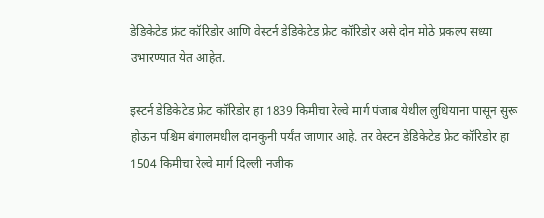डेडिकेटेड फ्रंट कॉरिडोर आणि वेस्टर्न डेडिकेटेड फ्रेट कॉरिडोर असे दोन मोठे प्रकल्प सध्या उभारण्यात येत आहेत.

इस्टर्न डेडिकेटेड फ्रेट कॉरिडोर हा 1839 किमीचा रेल्वे मार्ग पंजाब येथील लुधियाना पासून सुरू होऊन पश्चिम बंगालमधील दानकुनी पर्यंत जाणार आहे. तर वेस्टन डेडिकेटेड फ्रेट कॉरिडोर हा 1504 किमीचा रेल्वे मार्ग दिल्ली नजीक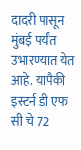दादरी पासून मुंबई पर्यंत उभारण्यात येत आहे. यापैकी इस्टर्न डी एफ सी चे 72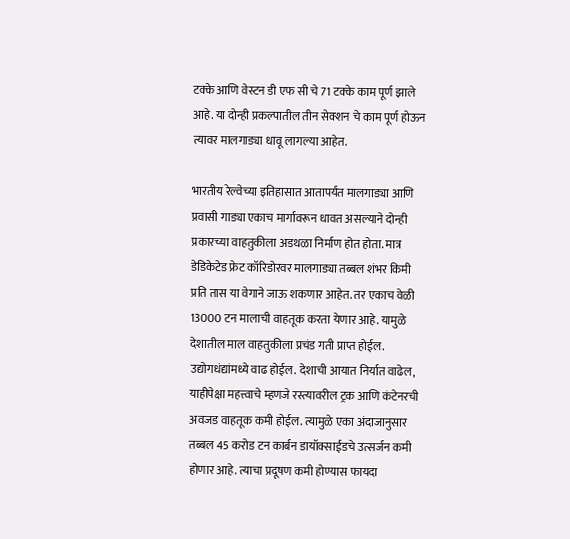टक्के आणि वेस्टन डी एफ सी चे 71 टक्के काम पूर्ण झाले आहे. या दोन्ही प्रकल्पातील तीन सेक्शन चे काम पूर्ण होऊन त्यावर मालगाड्या धावू लागल्या आहेत.

भारतीय रेल्वेच्या इतिहासात आतापर्यंत मालगाड्या आणि प्रवासी गाड्या एकाच मार्गावरून धावत असल्याने दोन्ही प्रकारच्या वाहतुकीला अडथळा निर्माण होत होता. मात्र डेडिकेटेड फ्रेट कॉरिडोरवर मालगाड्या तब्बल शंभर किमी प्रति तास या वेगाने जाऊ शकणार आहेत. तर एकाच वेळी 13000 टन मालाची वाहतूक करता येणार आहे. यामुळे देशातील माल वाहतुकीला प्रचंड गती प्राप्त होईल. उद्योगधंद्यांमध्ये वाढ होईल. देशाची आयात निर्यात वाढेल, याहीपेक्षा महत्त्वाचे म्हणजे रस्त्यावरील ट्रक आणि कंटेनरची अवजड वाहतूक कमी होईल. त्यामुळे एका अंदाजानुसार तब्बल 45 करोड टन कार्बन डायॉक्साईडचे उत्सर्जन कमी होणार आहे. त्याचा प्रदूषण कमी होण्यास फायदा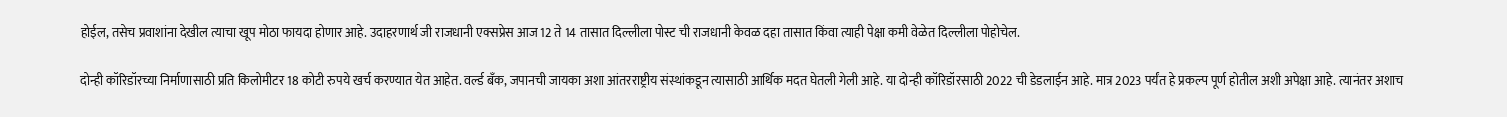होईल, तसेच प्रवाशांना देखील त्याचा खूप मोठा फायदा होणार आहे. उदाहरणार्थ जी राजधानी एक्सप्रेस आज 12 ते 14 तासात दिल्लीला पोस्ट ची राजधानी केवळ दहा तासात किंवा त्याही पेक्षा कमी वेळेत दिल्लीला पोहोचेल.

दोन्ही कॉरिडॉरच्या निर्माणासाठी प्रति किलोमीटर 18 कोटी रुपये खर्च करण्यात येत आहेत. वर्ल्ड बँक, जपानची जायका अशा आंतरराष्ट्रीय संस्थांकडून त्यासाठी आर्थिक मदत घेतली गेली आहे. या दोन्ही कॉरिडॉरसाठी 2022 ची डेडलाईन आहे. मात्र 2023 पर्यंत हे प्रकल्प पूर्ण होतील अशी अपेक्षा आहे. त्यानंतर अशाच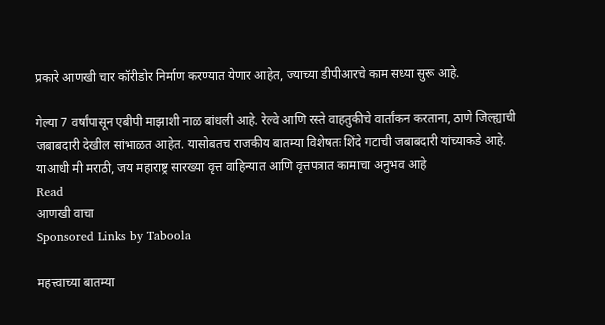प्रकारे आणखी चार कॉरीडोर निर्माण करण्यात येणार आहेत, ज्याच्या डीपीआरचे काम सध्या सुरू आहे.

गेल्या 7 वर्षांपासून एबीपी माझाशी नाळ बांधली आहे. रेल्वे आणि रस्ते वाहतुकीचे वार्तांकन करताना, ठाणे जिल्ह्याची जबाबदारी देखील सांभाळत आहेत. यासोबतच राजकीय बातम्या विशेषतः शिंदे गटाची जबाबदारी यांच्याकडे आहे. याआधी मी मराठी, जय महाराष्ट्र सारख्या वृत्त वाहिन्यात आणि वृत्तपत्रात कामाचा अनुभव आहे
Read
आणखी वाचा
Sponsored Links by Taboola

महत्त्वाच्या बातम्या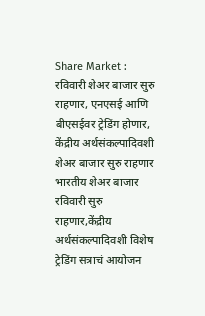Share Market : रविवारी शेअर बाजार सुरु राहणार, एनएसई आणि बीएसईवर ट्रेडिंग होणार, केंद्रीय अर्थसंकल्पादिवशी शेअर बाजार सुरु राहणार
भारतीय शेअर बाजार रविवारी सुरु राहणार,केंद्रीय अर्थसंकल्पादिवशी विशेष ट्रेडिंग सत्राचं आयोजन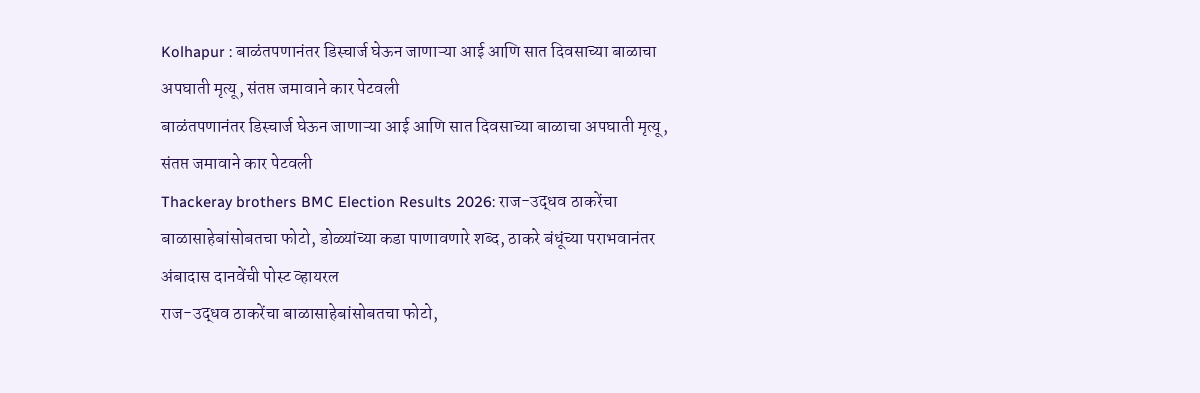Kolhapur : बाळंतपणानंतर डिस्चार्ज घेऊन जाणाऱ्या आई आणि सात दिवसाच्या बाळाचा अपघाती मृत्यू, संतप्त जमावाने कार पेटवली
बाळंतपणानंतर डिस्चार्ज घेऊन जाणाऱ्या आई आणि सात दिवसाच्या बाळाचा अपघाती मृत्यू, संतप्त जमावाने कार पेटवली
Thackeray brothers BMC Election Results 2026: राज-उद्धव ठाकरेंचा बाळासाहेबांसोबतचा फोटो, डोळ्यांच्या कडा पाणावणारे शब्द, ठाकरे बंधूंच्या पराभवानंतर अंबादास दानवेंची पोस्ट व्हायरल
राज-उद्धव ठाकरेंचा बाळासाहेबांसोबतचा फोटो,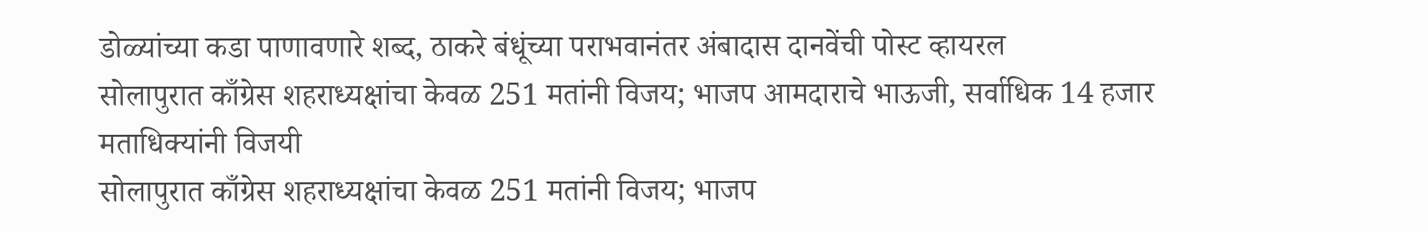डोळ्यांच्या कडा पाणावणारे शब्द, ठाकरे बंधूंच्या पराभवानंतर अंबादास दानवेंची पोस्ट व्हायरल
सोलापुरात काँग्रेस शहराध्यक्षांचा केवळ 251 मतांनी विजय; भाजप आमदाराचे भाऊजी, सर्वाधिक 14 हजार मताधिक्यांनी विजयी
सोलापुरात काँग्रेस शहराध्यक्षांचा केवळ 251 मतांनी विजय; भाजप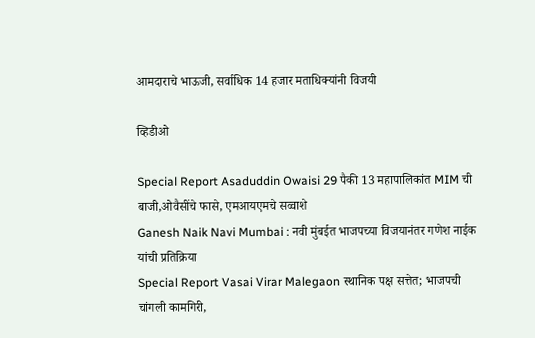आमदाराचे भाऊजी, सर्वाधिक 14 हजार मताधिक्यांनी विजयी

व्हिडीओ

Special Report Asaduddin Owaisi 29 पैकी 13 महापालिकांत MIM ची बाजी,ओवैसींचे फासे, एमआयएमचे सव्वाशे
Ganesh Naik Navi Mumbai : नवी मुंबईत भाजपच्या विजयानंतर गणेश नाईक यांची प्रतिक्रिया
Special Report Vasai Virar Malegaon स्थानिक पक्ष सत्तेत; भाजपची चांगली कामगिरी,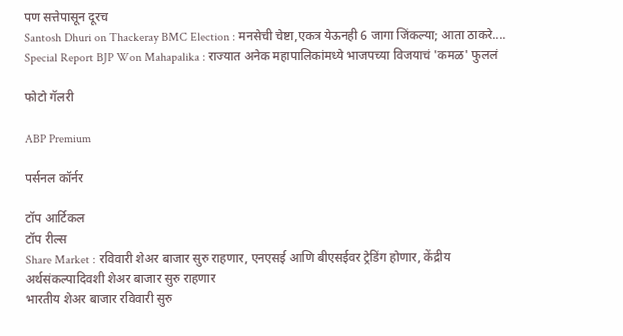पण सत्तेपासून दूरच
Santosh Dhuri on Thackeray BMC Election : मनसेची चेष्टा,एकत्र येऊनही 6 जागा जिंकल्या; आता ठाकरे....
Special Report BJP Won Mahapalika : राज्यात अनेक महापालिकांमध्ये भाजपच्या विजयाचं 'कमळ' फुललं

फोटो गॅलरी

ABP Premium

पर्सनल कॉर्नर

टॉप आर्टिकल
टॉप रील्स
Share Market : रविवारी शेअर बाजार सुरु राहणार, एनएसई आणि बीएसईवर ट्रेडिंग होणार, केंद्रीय अर्थसंकल्पादिवशी शेअर बाजार सुरु राहणार
भारतीय शेअर बाजार रविवारी सुरु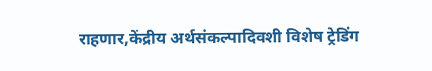राहणार,केंद्रीय अर्थसंकल्पादिवशी विशेष ट्रेडिंग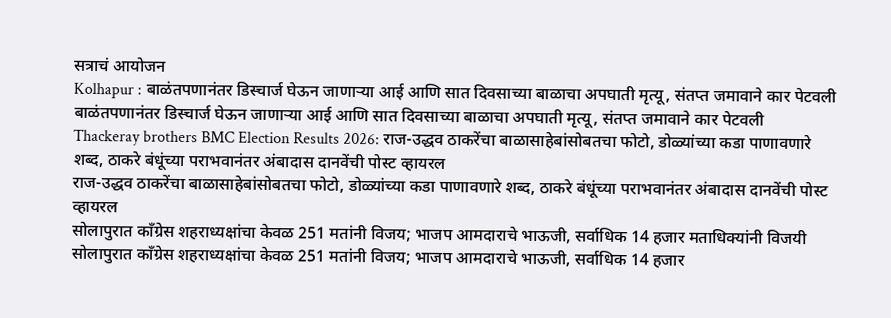सत्राचं आयोजन
Kolhapur : बाळंतपणानंतर डिस्चार्ज घेऊन जाणाऱ्या आई आणि सात दिवसाच्या बाळाचा अपघाती मृत्यू, संतप्त जमावाने कार पेटवली
बाळंतपणानंतर डिस्चार्ज घेऊन जाणाऱ्या आई आणि सात दिवसाच्या बाळाचा अपघाती मृत्यू, संतप्त जमावाने कार पेटवली
Thackeray brothers BMC Election Results 2026: राज-उद्धव ठाकरेंचा बाळासाहेबांसोबतचा फोटो, डोळ्यांच्या कडा पाणावणारे शब्द, ठाकरे बंधूंच्या पराभवानंतर अंबादास दानवेंची पोस्ट व्हायरल
राज-उद्धव ठाकरेंचा बाळासाहेबांसोबतचा फोटो, डोळ्यांच्या कडा पाणावणारे शब्द, ठाकरे बंधूंच्या पराभवानंतर अंबादास दानवेंची पोस्ट व्हायरल
सोलापुरात काँग्रेस शहराध्यक्षांचा केवळ 251 मतांनी विजय; भाजप आमदाराचे भाऊजी, सर्वाधिक 14 हजार मताधिक्यांनी विजयी
सोलापुरात काँग्रेस शहराध्यक्षांचा केवळ 251 मतांनी विजय; भाजप आमदाराचे भाऊजी, सर्वाधिक 14 हजार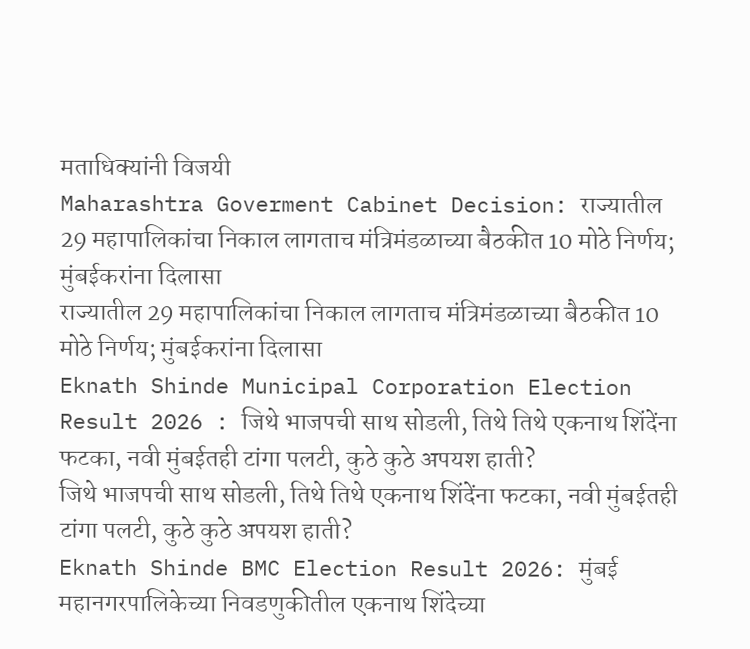मताधिक्यांनी विजयी
Maharashtra Goverment Cabinet Decision: राज्यातील 29 महापालिकांचा निकाल लागताच मंत्रिमंडळाच्या बैठकीत 10 मोठे निर्णय; मुंबईकरांना दिलासा
राज्यातील 29 महापालिकांचा निकाल लागताच मंत्रिमंडळाच्या बैठकीत 10 मोठे निर्णय; मुंबईकरांना दिलासा
Eknath Shinde Municipal Corporation Election Result 2026 : जिथे भाजपची साथ सोडली, तिथे तिथे एकनाथ शिंदेंना फटका, नवी मुंबईतही टांगा पलटी, कुठे कुठे अपयश हाती?
जिथे भाजपची साथ सोडली, तिथे तिथे एकनाथ शिंदेंना फटका, नवी मुंबईतही टांगा पलटी, कुठे कुठे अपयश हाती?
Eknath Shinde BMC Election Result 2026: मुंबई महानगरपालिकेच्या निवडणुकीतील एकनाथ शिंदेच्या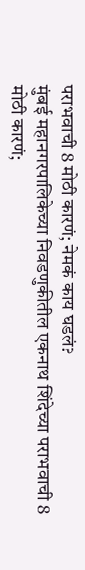पराभवाची 8 मोठी कारणं; नेमकं काय घडलं?
मुंबई महानगरपालिकेच्या निवडणुकीतील एकनाथ शिंदेच्या पराभवाची 8 मोठी कारणं;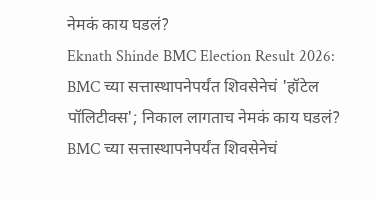नेमकं काय घडलं?
Eknath Shinde BMC Election Result 2026: BMC च्या सत्तास्थापनेपर्यंत शिवसेनेचं 'हॉटेल पॉलिटीक्स'; निकाल लागताच नेमकं काय घडलं?
BMC च्या सत्तास्थापनेपर्यंत शिवसेनेचं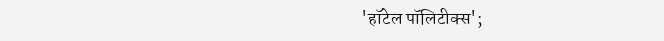'हॉटेल पॉलिटीक्स';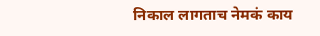निकाल लागताच नेमकं काय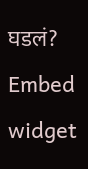घडलं?
Embed widget